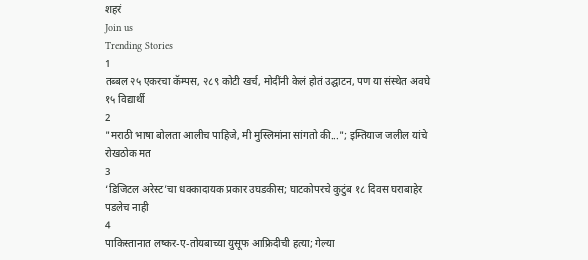शहरं
Join us
Trending Stories
1
तब्बल २५ एकरचा कॅम्पस, २८९ कोटी खर्च, मोदींनी केलं होतं उद्घाटन, पण या संस्थेत अवघे १५ विद्यार्थी
2
"मराठी भाषा बोलता आलीच पाहिजे, मी मुस्लिमांना सांगतो की..."; इम्तियाज जलील यांचे रोखठोक मत
3
‘डिजिटल अरेस्ट’चा धक्कादायक प्रकार उघडकीस; घाटकोपरचे कुटुंब १८ दिवस घराबाहेर पडलेच नाही
4
पाकिस्तानात लष्कर-ए-तोयबाच्या युसूफ आफ्रिदीची हत्या; गेल्या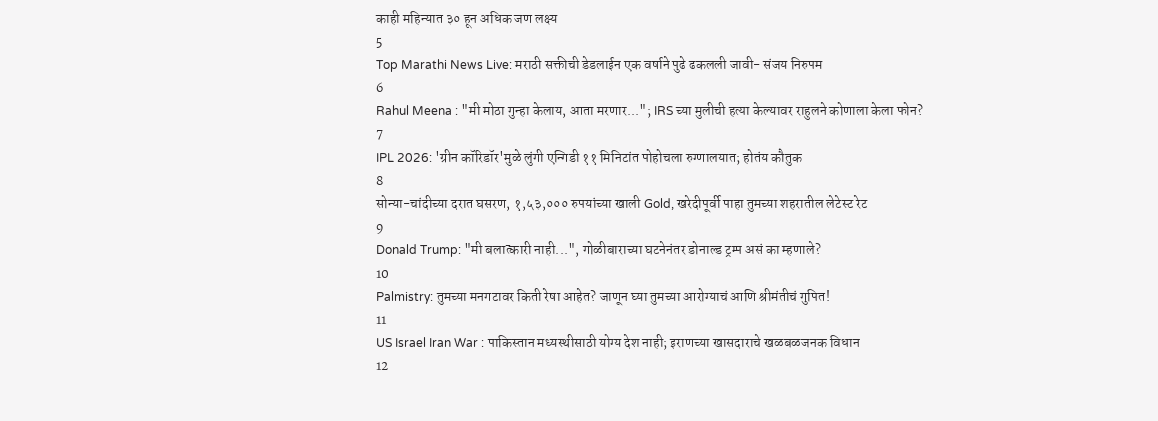काही महिन्यात ३० हून अधिक जण लक्ष्य
5
Top Marathi News Live: मराठी सक्तीची डेडलाईन एक वर्षाने पुढे ढकलली जावी- संजय निरुपम
6
Rahul Meena : "मी मोठा गुन्हा केलाय, आता मरणार..."; IRS च्या मुलीची हत्या केल्यावर राहुलने कोणाला केला फोन?
7
IPL 2026: 'ग्रीन कॉरिडॉर'मुळे लुंगी एन्गिडी ११ मिनिटांत पोहोचला रुग्णालयात; होतंय कौतुक
8
सोन्या-चांदीच्या दरात घसरण, १,५३,००० रुपयांच्या खाली Gold, खरेदीपूर्वी पाहा तुमच्या शहरातील लेटेस्ट रेट
9
Donald Trump: "मी बलात्कारी नाही...", गोळीबाराच्या घटनेनंतर डोनाल्ड ट्रम्प असं का म्हणाले?
10
Palmistry: तुमच्या मनगटावर किती रेषा आहेत? जाणून घ्या तुमच्या आरोग्याचं आणि श्रीमंतीचं गुपित!
11
US Israel Iran War : पाकिस्तान मध्यस्थीसाठी योग्य देश नाही; इराणच्या खासदाराचे खळबळजनक विधान
12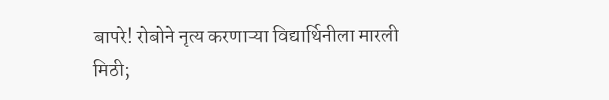बापरे! रोबोने नृत्य करणाऱ्या विद्यार्थिनीला मारली मिठी;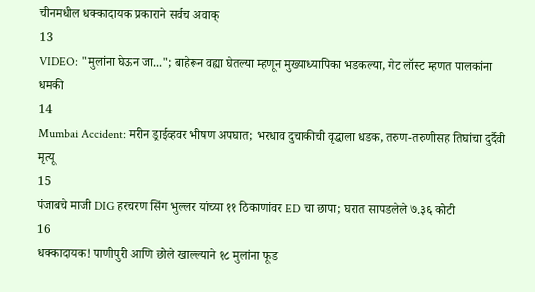चीनमधील धक्कादायक प्रकाराने सर्वच अवाक्
13
VIDEO: "मुलांना घेऊन जा..."; बाहेरून वह्या घेतल्या म्हणून मुख्याध्यापिका भडकल्या, गेट लॉस्ट म्हणत पालकांना धमकी
14
Mumbai Accident: मरीन ड्राईव्हवर भीषण अपघात; भरधाव दुचाकीची वृद्धाला धडक, तरुण-तरुणीसह तिघांचा दुर्दैवी मृत्यू
15
पंजाबचे माजी DIG हरचरण सिंग भुल्लर यांच्या ११ ठिकाणांवर ED चा छापा; घरात सापडलेले ७.३६ कोटी
16
धक्कादायक! पाणीपुरी आणि छोले खाल्ल्याने १८ मुलांना फूड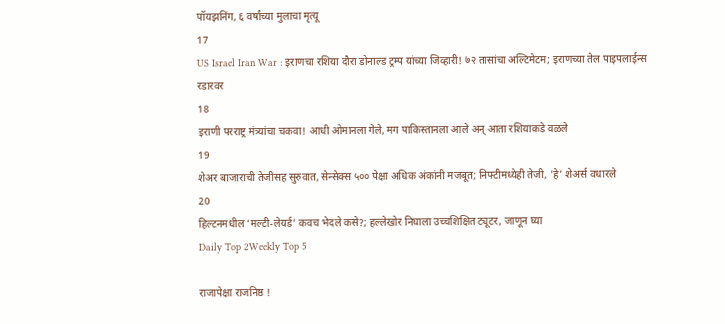पॉयझनिंग, ६ वर्षांच्या मुलाचा मृत्यू
17
US Israel Iran War : इराणचा रशिया दौरा डोनाल्ड ट्रम्प यांच्या जिव्हारी! ७२ तासांचा अल्टिमेटम; इराणच्या तेल पाइपलाईन्स रडारवर
18
इराणी परराष्ट्र मंत्र्यांचा चकवा! आधी ओमानला गेले, मग पाकिस्तानला आले अन् आता रशियाकडे वळले
19
शेअर बाजाराची तेजीसह सुरुवात, सेन्सेक्स ५०० पेक्षा अधिक अंकांनी मजबूत; निफ्टीमध्येही तेजी, 'हे' शेअर्स वधारले
20
हिल्टनमधील ‘मल्टी-लेयर्ड’ कवच भेदले कसे?; हल्लेखोर निघाला उच्चशिक्षित ट्यूटर, जाणून घ्या
Daily Top 2Weekly Top 5

राजापेक्षा राजनिष्ठ !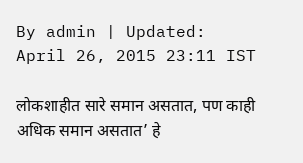By admin | Updated: April 26, 2015 23:11 IST

लोकशाहीत सारे समान असतात, पण काही अधिक समान असतात’ हे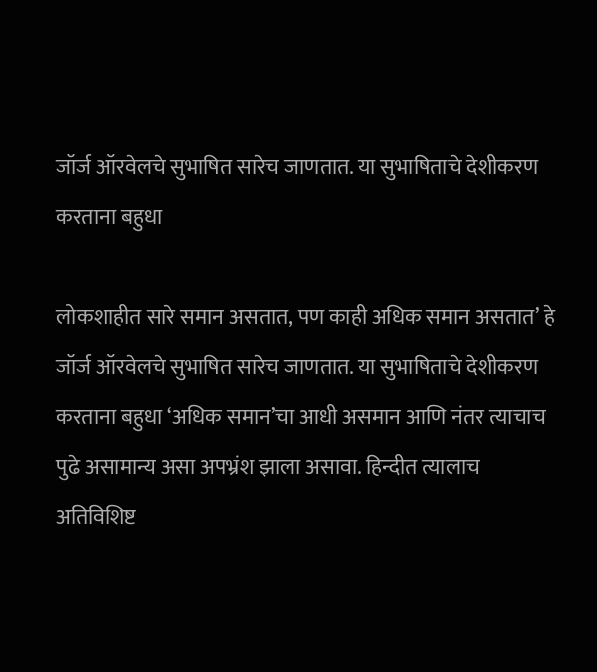जॉर्ज ऑरवेलचे सुभाषित सारेच जाणतात. या सुभाषिताचे देशीकरण करताना बहुधा

लोकशाहीत सारे समान असतात, पण काही अधिक समान असतात’ हे जॉर्ज ऑरवेलचे सुभाषित सारेच जाणतात. या सुभाषिताचे देशीकरण करताना बहुधा ‘अधिक समान’चा आधी असमान आणि नंतर त्याचाच पुढे असामान्य असा अपभ्रंश झाला असावा. हिन्दीत त्यालाच अतिविशिष्ट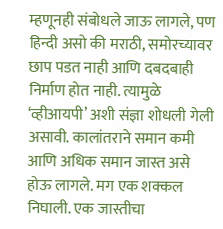म्हणूनही संबोधले जाऊ लागले, पण हिन्दी असो की मराठी, समोरच्यावर छाप पडत नाही आणि दबदबाही निर्माण होत नाही. त्यामुळे ‘व्हीआयपी’ अशी संज्ञा शोधली गेली असावी. कालांतराने समान कमी आणि अधिक समान जास्त असे होऊ लागले. मग एक शक्कल निघाली. एक जास्तीचा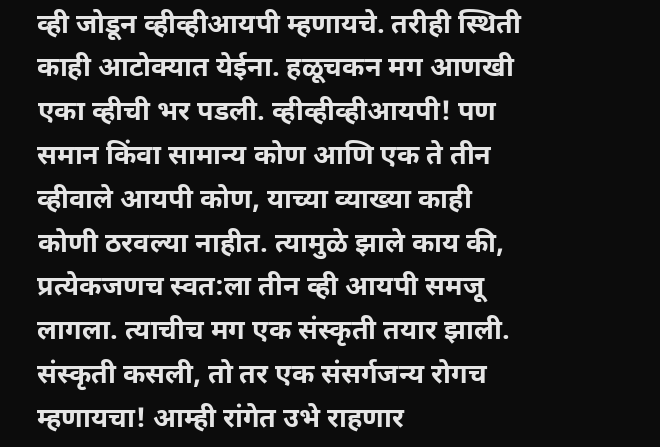व्ही जोडून व्हीव्हीआयपी म्हणायचे. तरीही स्थिती काही आटोक्यात येईना. हळूचकन मग आणखी एका व्हीची भर पडली. व्हीव्हीव्हीआयपी! पण समान किंवा सामान्य कोण आणि एक ते तीन व्हीवाले आयपी कोण, याच्या व्याख्या काही कोणी ठरवल्या नाहीत. त्यामुळे झाले काय की, प्रत्येकजणच स्वत:ला तीन व्ही आयपी समजू लागला. त्याचीच मग एक संस्कृती तयार झाली. संस्कृती कसली, तो तर एक संसर्गजन्य रोगच म्हणायचा! आम्ही रांगेत उभे राहणार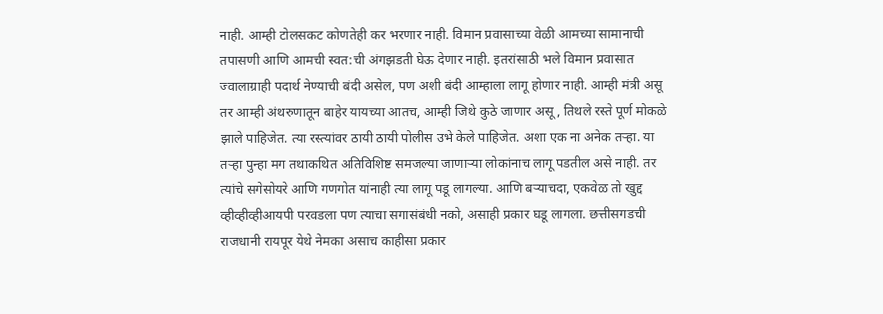नाही. आम्ही टोलसकट कोणतेही कर भरणार नाही. विमान प्रवासाच्या वेळी आमच्या सामानाची तपासणी आणि आमची स्वत:ची अंगझडती घेऊ देणार नाही. इतरांसाठी भले विमान प्रवासात ज्वालाग्राही पदार्थ नेण्याची बंदी असेल, पण अशी बंदी आम्हाला लागू होणार नाही. आम्ही मंत्री असू तर आम्ही अंथरुणातून बाहेर यायच्या आतच, आम्ही जिथे कुठे जाणार असू, तिथले रस्ते पूर्ण मोकळे झाले पाहिजेत. त्या रस्त्यांवर ठायी ठायी पोलीस उभे केले पाहिजेत. अशा एक ना अनेक तऱ्हा. या तऱ्हा पुन्हा मग तथाकथित अतिविशिष्ट समजल्या जाणाऱ्या लोकांनाच लागू पडतील असे नाही. तर त्यांचे सगेसोयरे आणि गणगोत यांनाही त्या लागू पडू लागल्या. आणि बऱ्याचदा, एकवेळ तो खुद्द व्हीव्हीव्हीआयपी परवडला पण त्याचा सगासंबंधी नको, असाही प्रकार घडू लागला. छत्तीसगडची राजधानी रायपूर येथे नेमका असाच काहीसा प्रकार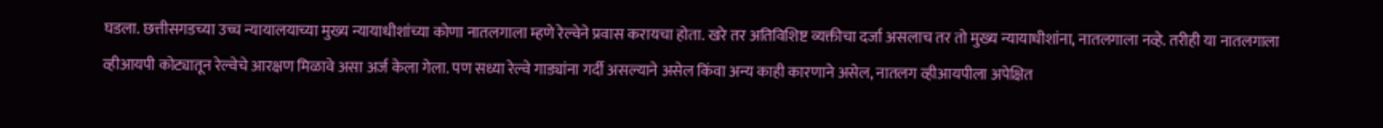घडला. छत्तीसगडच्या उच्च न्यायालयाच्या मुख्य न्यायाधीशांच्या कोणा नातलगाला म्हणे रेल्वेने प्रवास करायचा होता. खरे तर अतिविशिष्ट व्यक्तीचा दर्जा असलाच तर तो मुख्य न्यायाधीशांना, नातलगाला नव्हे. तरीही या नातलगाला व्हीआयपी कोट्यातून रेल्वेचे आरक्षण मिळावे असा अर्ज केला गेला. पण सध्या रेल्वे गाड्यांना गर्दी असल्याने असेल किंवा अन्य काही कारणाने असेल, नातलग व्हीआयपीला अपेक्षित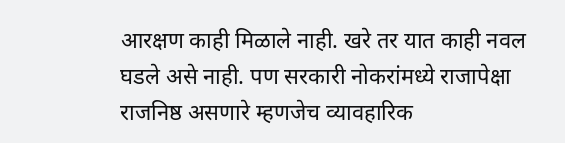आरक्षण काही मिळाले नाही. खरे तर यात काही नवल घडले असे नाही. पण सरकारी नोकरांमध्ये राजापेक्षा राजनिष्ठ असणारे म्हणजेच व्यावहारिक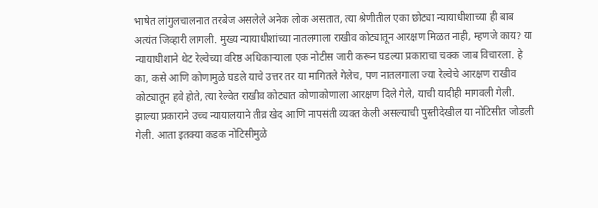भाषेत लांगुलचालनात तरबेज असलेले अनेक लोक असतात, त्या श्रेणीतील एका छोट्या न्यायाधीशाच्या ही बाब अत्यंत जिव्हारी लागली. मुख्य न्यायाधीशांच्या नातलगाला राखीव कोट्यातून आरक्षण मिळत नाही, म्हणजे काय? या न्यायाधीशाने थेट रेल्वेच्या वरिष्ठ अधिकाऱ्याला एक नोटीस जारी करून घडल्या प्रकाराचा चक्क जाब विचारला. हे का, कसे आणि कोणामुळे घडले याचे उत्तर तर या मागितले गेलेच, पण नातलगाला ज्या रेल्वेचे आरक्षण राखीव कोट्यातून हवे होते, त्या रेल्वेत राखीव कोट्यात कोणाकोणाला आरक्षण दिले गेले, याची यादीही मागवली गेली. झाल्या प्रकाराने उच्च न्यायालयाने तीव्र खेद आणि नापसंती व्यक्त केली असल्याची पुस्तीदेखील या नोटिसीत जोडली गेली. आता इतक्या कडक नोटिसीमुळे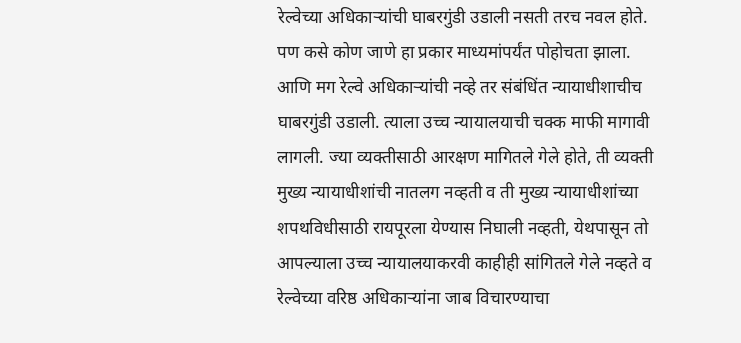रेल्वेच्या अधिकाऱ्यांची घाबरगुंडी उडाली नसती तरच नवल होते. पण कसे कोण जाणे हा प्रकार माध्यमांपर्यंत पोहोचता झाला. आणि मग रेल्वे अधिकाऱ्यांची नव्हे तर संबंधिंत न्यायाधीशाचीच घाबरगुंडी उडाली. त्याला उच्च न्यायालयाची चक्क माफी मागावी लागली. ज्या व्यक्तीसाठी आरक्षण मागितले गेले होते, ती व्यक्ती मुख्य न्यायाधीशांची नातलग नव्हती व ती मुख्य न्यायाधीशांच्या शपथविधीसाठी रायपूरला येण्यास निघाली नव्हती, येथपासून तो आपल्याला उच्च न्यायालयाकरवी काहीही सांगितले गेले नव्हते व रेल्वेच्या वरिष्ठ अधिकाऱ्यांना जाब विचारण्याचा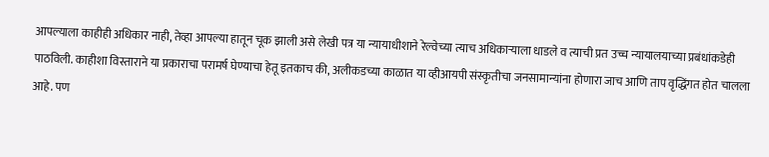आपल्याला काहीही अधिकार नाही, तेव्हा आपल्या हातून चूक झाली असे लेखी पत्र या न्यायाधीशाने रेल्वेच्या त्याच अधिकाऱ्याला धाडले व त्याची प्रत उच्च न्यायालयाच्या प्रबंधांकडेही पाठविली. काहीशा विस्ताराने या प्रकाराचा परामर्ष घेण्याचा हेतू इतकाच की, अलीकडच्या काळात या व्हीआयपी संस्कृतीचा जनसामान्यांना होणारा जाच आणि ताप वृद्धिंगत होत चालला आहे. पण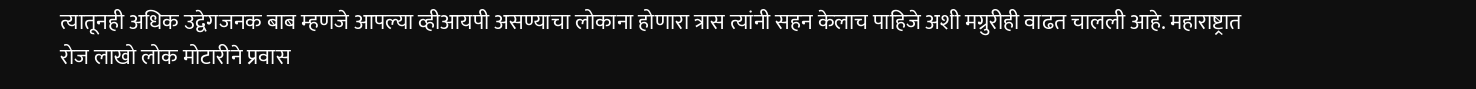त्यातूनही अधिक उद्वेगजनक बाब म्हणजे आपल्या व्हीआयपी असण्याचा लोकाना होणारा त्रास त्यांनी सहन केलाच पाहिजे अशी मग्रुरीही वाढत चालली आहे. महाराष्ट्रात रोज लाखो लोक मोटारीने प्रवास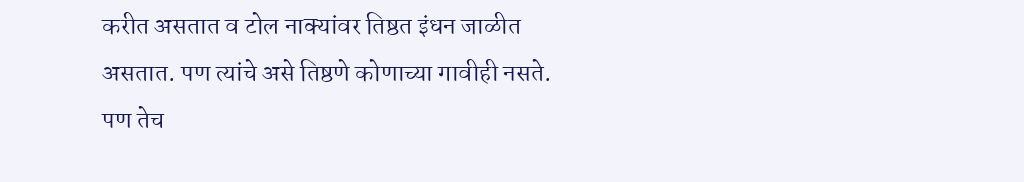करीत असतात व टोल नाक्यांवर तिष्ठत इंधन जाळीत असतात. पण त्यांचे असे तिष्ठणे कोणाच्या गावीही नसते. पण तेच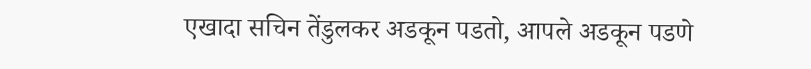एखादा सचिन तेंडुलकर अडकून पडतो, आपले अडकून पडणे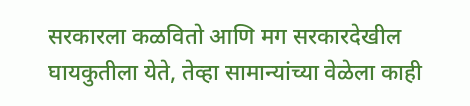सरकारला कळवितो आणि मग सरकारदेखील घायकुतीला येते, तेव्हा सामान्यांच्या वेळेला काही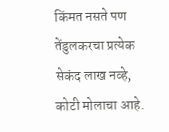किंमत नसते पण तेंडुलकरचा प्रत्येक सेकंद लाख नव्हे, कोटी मोलाचा आहे.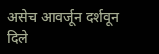असेच आवर्जून दर्शवून दिले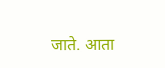जाते. आता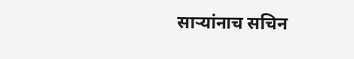साऱ्यांनाच सचिन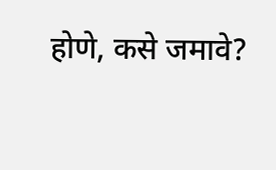होणे, कसे जमावे?